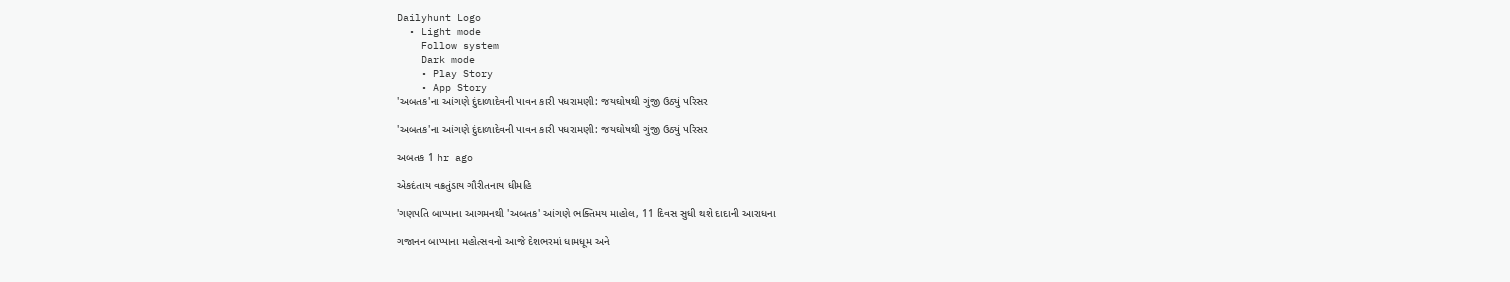Dailyhunt Logo
  • Light mode
    Follow system
    Dark mode
    • Play Story
    • App Story
'અબતક'ના આંગણે દુંદાળાદેવની પાવન કારી પધરામણી: જયઘોષથી ગુંજી ઉઠ્યું પરિસર

'અબતક'ના આંગણે દુંદાળાદેવની પાવન કારી પધરામણી: જયઘોષથી ગુંજી ઉઠ્યું પરિસર

અબતક 1 hr ago

એકદંતાય વક્રતુંડાય ગૌરીતનાય ધીમહિ

'ગણપતિ બાપ્પાના આગમનથી 'અબતક' આંગણે ભક્તિમય માહોલ, 11 દિવસ સુધી થશે દાદાની આરાધના

ગજાનન બાપ્પાના મહોત્સવનો આજે દેશભરમાં ધામધૂમ અને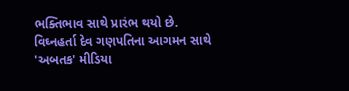ભક્તિભાવ સાથે પ્રારંભ થયો છે. વિઘ્નહર્તા દેવ ગણપતિના આગમન સાથે 'અબતક' મીડિયા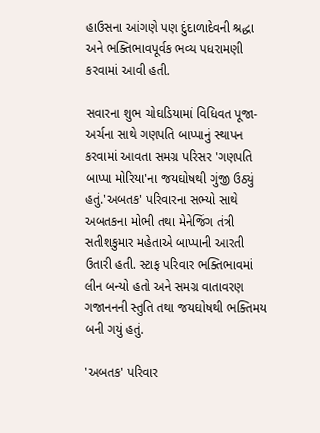હાઉસના આંગણે પણ દુંદાળાદેવની શ્રદ્ધા અને ભક્તિભાવપૂર્વક ભવ્ય પધરામણી કરવામાં આવી હતી.

સવારના શુભ ચોઘડિયામાં વિધિવત પૂજા-અર્ચના સાથે ગણપતિ બાપ્પાનું સ્થાપન કરવામાં આવતા સમગ્ર પરિસર 'ગણપતિ બાપ્પા મોરિયા'ના જયઘોષથી ગુંજી ઉઠ્યું હતું.'અબતક' પરિવારના સભ્યો સાથે અબતકના મોભી તથા મેનેજિંગ તંત્રી સતીશકુમાર મહેતાએ બાપ્પાની આરતી ઉતારી હતી. સ્ટાફ પરિવાર ભક્તિભાવમાં લીન બન્યો હતો અને સમગ્ર વાતાવરણ ગજાનનની સ્તુતિ તથા જયઘોષથી ભક્તિમય બની ગયું હતું.

'અબતક' પરિવાર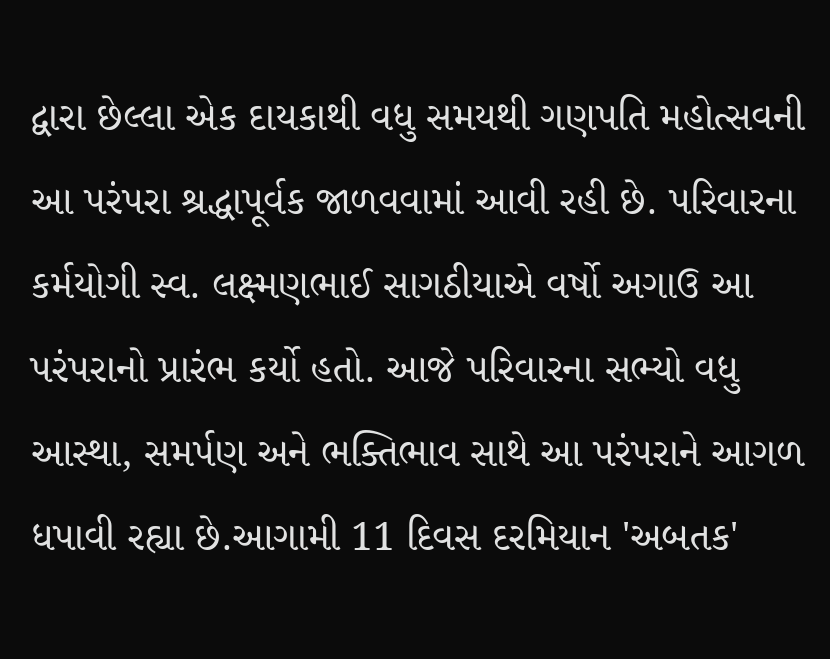દ્વારા છેલ્લા એક દાયકાથી વધુ સમયથી ગણપતિ મહોત્સવની આ પરંપરા શ્રદ્ધાપૂર્વક જાળવવામાં આવી રહી છે. પરિવારના કર્મયોગી સ્વ. લક્ષ્‍મણભાઈ સાગઠીયાએ વર્ષો અગાઉ આ પરંપરાનો પ્રારંભ કર્યો હતો. આજે પરિવારના સભ્યો વધુ આસ્થા, સમર્પણ અને ભક્તિભાવ સાથે આ પરંપરાને આગળ ધપાવી રહ્યા છે.આગામી 11 દિવસ દરમિયાન 'અબતક'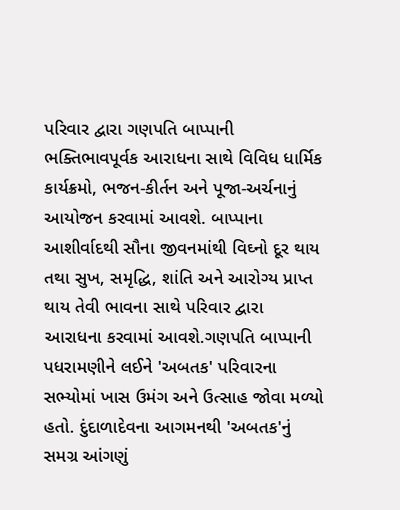પરિવાર દ્વારા ગણપતિ બાપ્પાની ભક્તિભાવપૂર્વક આરાધના સાથે વિવિધ ધાર્મિક કાર્યક્રમો, ભજન-કીર્તન અને પૂજા-અર્ચનાનું આયોજન કરવામાં આવશે. બાપ્પાના આશીર્વાદથી સૌના જીવનમાંથી વિઘ્નો દૂર થાય તથા સુખ, સમૃદ્ધિ, શાંતિ અને આરોગ્ય પ્રાપ્ત થાય તેવી ભાવના સાથે પરિવાર દ્વારા આરાધના કરવામાં આવશે.ગણપતિ બાપ્પાની પધરામણીને લઈને 'અબતક' પરિવારના સભ્યોમાં ખાસ ઉમંગ અને ઉત્સાહ જોવા મળ્યો હતો. દુંદાળાદેવના આગમનથી 'અબતક'નું સમગ્ર આંગણું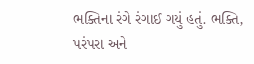ભક્તિના રંગે રંગાઈ ગયું હતું. ભક્તિ, પરંપરા અને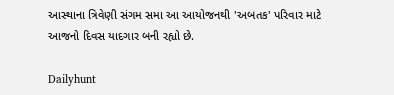આસ્થાના ત્રિવેણી સંગમ સમા આ આયોજનથી 'અબતક' પરિવાર માટે આજનો દિવસ યાદગાર બની રહ્યો છે.

Dailyhunt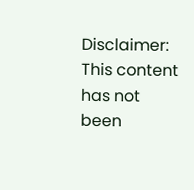Disclaimer: This content has not been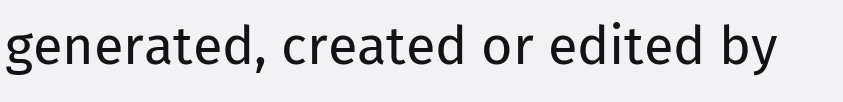generated, created or edited by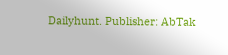Dailyhunt. Publisher: AbTak